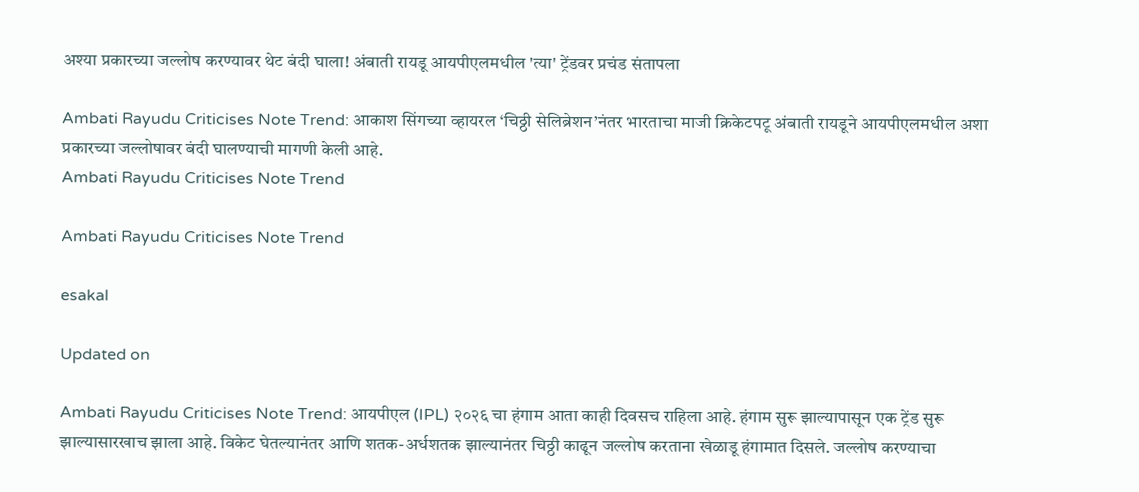अश्या प्रकारच्या जल्लोष करण्यावर थेट बंदी घाला! अंबाती रायडू आयपीएलमधील 'त्या' ट्रेंडवर प्रचंड संतापला

Ambati Rayudu Criticises Note Trend: आकाश सिंगच्या व्हायरल ‘चिठ्ठी सेलिब्रेशन’नंतर भारताचा माजी क्रिकेटपटू अंबाती रायडूने आयपीएलमधील अशा प्रकारच्या जल्लोषावर बंदी घालण्याची मागणी केली आहे.
Ambati Rayudu Criticises Note Trend

Ambati Rayudu Criticises Note Trend

esakal

Updated on

Ambati Rayudu Criticises Note Trend: आयपीएल (IPL) २०२६ चा हंगाम आता काही दिवसच राहिला आहे. हंगाम सुरू झाल्यापासून एक ट्रेंड सुरू झाल्यासारखाच झाला आहे. विकेट घेतल्यानंतर आणि शतक-अर्धशतक झाल्यानंतर चिठ्ठी काढून जल्लोष करताना खेळाडू हंगामात दिसले. जल्लोष करण्याचा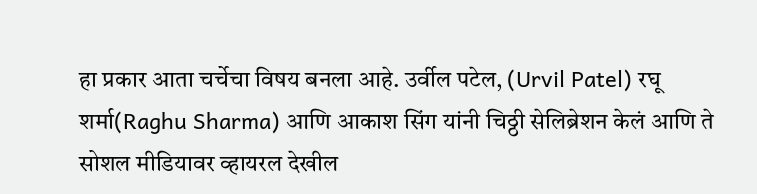हा प्रकार आता चर्चेचा विषय बनला आहे. उर्वील पटेल, (Urvil Patel) रघू शर्मा(Raghu Sharma) आणि आकाश सिंग यांनी चिठ्ठी सेलिब्रेशन केलं आणि ते सोशल मीडियावर व्हायरल देखील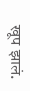खूप झालं.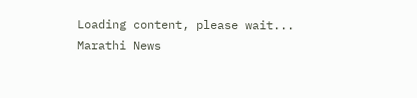Loading content, please wait...
Marathi News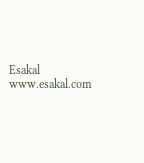Esakal
www.esakal.com